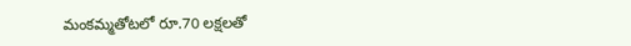మంకమ్మతోటలో రూ.70 లక్షలతో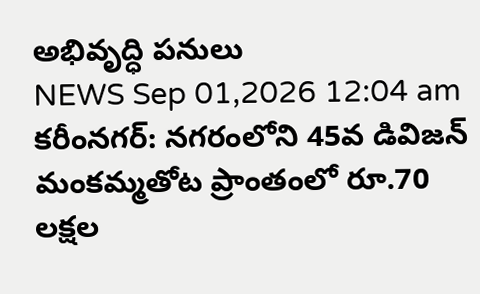అభివృద్ధి పనులు
NEWS Sep 01,2026 12:04 am
కరీంనగర్: నగరంలోని 45వ డివిజన్ మంకమ్మతోట ప్రాంతంలో రూ.70 లక్షల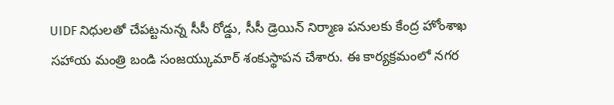UIDF నిధులతో చేపట్టనున్న సీసీ రోడ్డు, సీసీ డ్రెయిన్ నిర్మాణ పనులకు కేంద్ర హోంశాఖ సహాయ మంత్రి బండి సంజయ్కుమార్ శంకుస్థాపన చేశారు. ఈ కార్యక్రమంలో నగర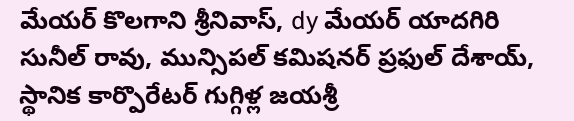మేయర్ కొలగాని శ్రీనివాస్, dy మేయర్ యాదగిరి సునీల్ రావు, మున్సిపల్ కమిషనర్ ప్రఫుల్ దేశాయ్, స్థానిక కార్పొరేటర్ గుగ్గిళ్ల జయశ్రీ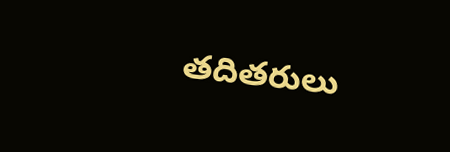తదితరులు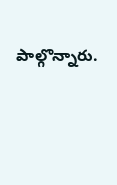పాల్గొన్నారు.